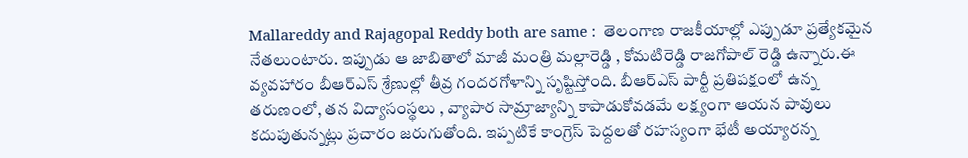Mallareddy and Rajagopal Reddy both are same :  తెలంగాణ రాజకీయాల్లో ఎప్పుడూ ప్రత్యేకమైన నేతలుంటారు. ఇప్పుడు ఆ జాబితాలో మాజీ మంత్రి మల్లారెడ్డి , కోమటిరెడ్డి రాజగోపాల్ రెడ్డి ఉన్నారు.ఈ వ్యవహారం బీఆర్ఎస్ శ్రేణుల్లో తీవ్ర గందరగోళాన్ని సృష్టిస్తోంది. బీఆర్ఎస్ పార్టీ ప్రతిపక్షంలో ఉన్న తరుణంలో, తన విద్యాసంస్థలు , వ్యాపార సామ్రాజ్యాన్ని కాపాడుకోవడమే లక్ష్యంగా ఆయన పావులు కదుపుతున్నట్లు ప్రచారం జరుగుతోంది. ఇప్పటికే కాంగ్రెస్ పెద్దలతో రహస్యంగా భేటీ అయ్యారన్న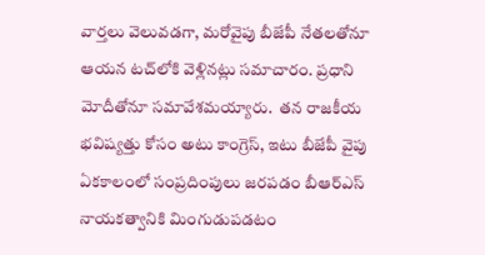వార్తలు వెలువడగా, మరోవైపు బీజేపీ నేతలతోనూ ఆయన టచ్‌లోకి వెళ్లినట్లు సమాచారం. ప్రధాని మోదీతోనూ సమావేశమయ్యారు.  తన రాజకీయ భవిష్యత్తు కోసం అటు కాంగ్రెస్, ఇటు బీజేపీ వైపు ఏకకాలంలో సంప్రదింపులు జరపడం బీఆర్ఎస్ నాయకత్వానికి మింగుడుపడటం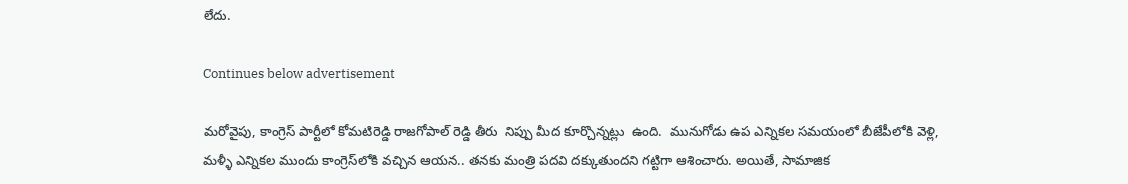లేదు.

Continues below advertisement

మరోవైపు, కాంగ్రెస్ పార్టీలో కోమటిరెడ్డి రాజగోపాల్ రెడ్డి తీరు  నిప్పు మీద కూర్చొన్నట్లు  ఉంది.  మునుగోడు ఉప ఎన్నికల సమయంలో బీజేపీలోకి వెళ్లి, మళ్ళీ ఎన్నికల ముందు కాంగ్రెస్‌లోకి వచ్చిన ఆయన.. తనకు మంత్రి పదవి దక్కుతుందని గట్టిగా ఆశించారు. అయితే, సామాజిక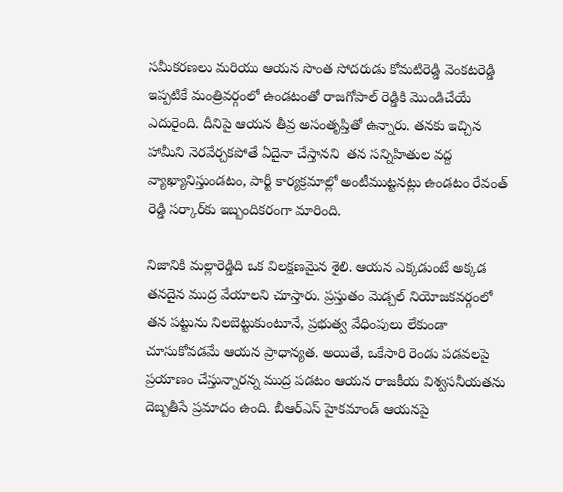సమీకరణలు మరియు ఆయన సొంత సోదరుడు కోమటిరెడ్డి వెంకటరెడ్డి ఇప్పటికే మంత్రివర్గంలో ఉండటంతో రాజగోపాల్ రెడ్డికి మొండిచేయే ఎదురైంది. దీనిపై ఆయన తీవ్ర అసంతృప్తితో ఉన్నారు. తనకు ఇచ్చిన హామీని నెరవేర్చకపోతే ఏదైనా చేస్తానని  తన సన్నిహితుల వద్ద వ్యాఖ్యానిస్తుండటం, పార్టీ కార్యక్రమాల్లో అంటీముట్టనట్లు ఉండటం రేవంత్ రెడ్డి సర్కార్‌కు ఇబ్బందికరంగా మారింది.

నిజానికి మల్లారెడ్డిది ఒక విలక్షణమైన శైలి. ఆయన ఎక్కడుంటే అక్కడ తనదైన ముద్ర వేయాలని చూస్తారు. ప్రస్తుతం మెడ్చల్ నియోజకవర్గంలో తన పట్టును నిలబెట్టుకుంటూనే, ప్రభుత్వ వేధింపులు లేకుండా చూసుకోవడమే ఆయన ప్రాధాన్యత. అయితే, ఒకేసారి రెండు పడవలపై ప్రయాణం చేస్తున్నారన్న ముద్ర పడటం ఆయన రాజకీయ విశ్వసనీయతను దెబ్బతీసే ప్రమాదం ఉంది. బీఆర్ఎస్ హైకమాండ్ ఆయనపై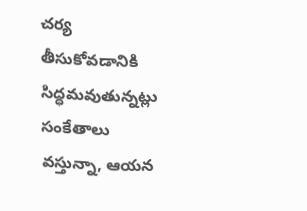చర్య తీసుకోవడానికి సిద్ధమవుతున్నట్లు సంకేతాలు వస్తున్నా, ఆయన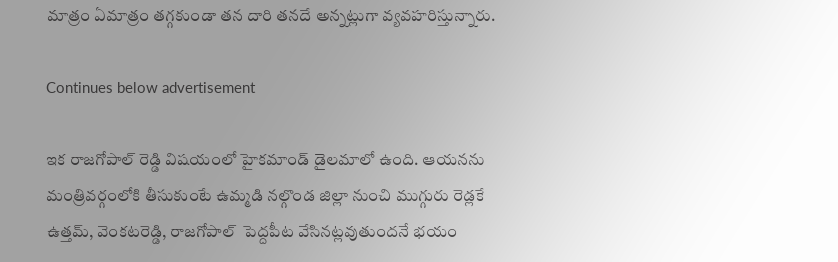మాత్రం ఏమాత్రం తగ్గకుండా తన దారి తనదే అన్నట్లుగా వ్యవహరిస్తున్నారు.

Continues below advertisement

ఇక రాజగోపాల్ రెడ్డి విషయంలో హైకమాండ్ డైలమాలో ఉంది. ఆయనను మంత్రివర్గంలోకి తీసుకుంటే ఉమ్మడి నల్గొండ జిల్లా నుంచి ముగ్గురు రెడ్లకే ఉత్తమ్, వెంకటరెడ్డి, రాజగోపాల్  పెద్దపీట వేసినట్లవుతుందనే భయం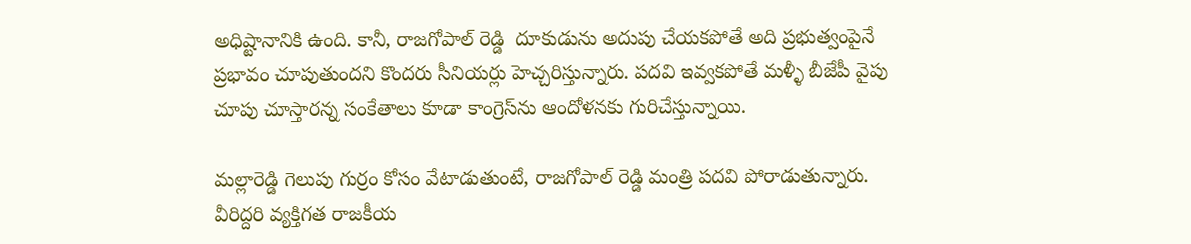అధిష్టానానికి ఉంది. కానీ, రాజగోపాల్ రెడ్డి  దూకుడును అదుపు చేయకపోతే అది ప్రభుత్వంపైనే ప్రభావం చూపుతుందని కొందరు సీనియర్లు హెచ్చరిస్తున్నారు. పదవి ఇవ్వకపోతే మళ్ళీ బీజేపీ వైపు చూపు చూస్తారన్న సంకేతాలు కూడా కాంగ్రెస్‌ను ఆందోళనకు గురిచేస్తున్నాయి.

మల్లారెడ్డి గెలుపు గుర్రం కోసం వేటాడుతుంటే, రాజగోపాల్ రెడ్డి మంత్రి పదవి పోరాడుతున్నారు. వీరిద్దరి వ్యక్తిగత రాజకీయ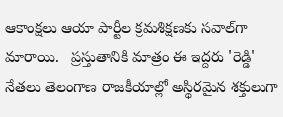ఆకాంక్షలు ఆయా పార్టీల క్రమశిక్షణకు సవాల్‌గా మారాయి.   ప్రస్తుతానికి మాత్రం ఈ ఇద్దరు 'రెడ్డి' నేతలు తెలంగాణ రాజకీయాల్లో అస్థిరమైన శక్తులుగా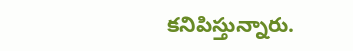కనిపిస్తున్నారు.